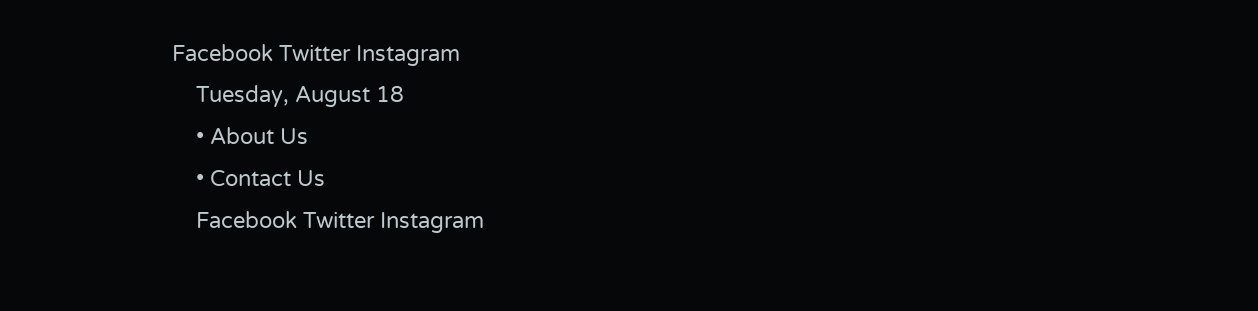Facebook Twitter Instagram
    Tuesday, August 18
    • About Us
    • Contact Us
    Facebook Twitter Instagram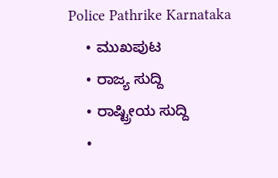Police Pathrike Karnataka
    • ಮುಖಪುಟ
    • ರಾಜ್ಯ ಸುದ್ದಿ
    • ರಾಷ್ಟ್ರೀಯ ಸುದ್ದಿ
    •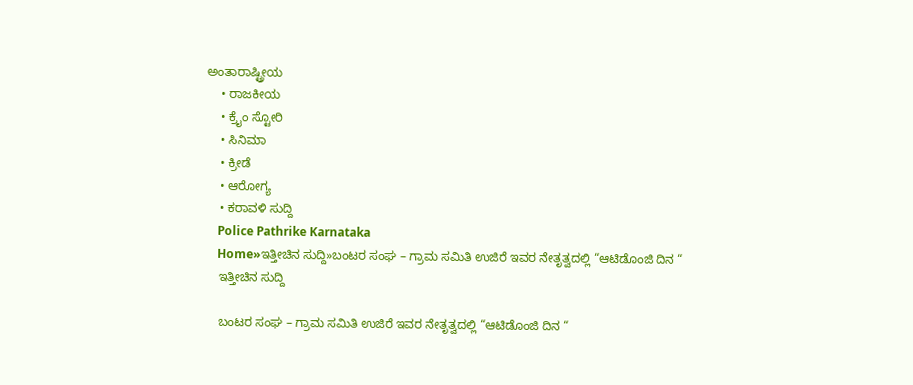ಅಂತಾರಾಷ್ಟ್ರೀಯ
    • ರಾಜಕೀಯ
    • ಕ್ರೈಂ ಸ್ಟೋರಿ
    • ಸಿನಿಮಾ
    • ಕ್ರೀಡೆ
    • ಆರೋಗ್ಯ
    • ಕರಾವಳಿ ಸುದ್ದಿ
    Police Pathrike Karnataka
    Home»ಇತ್ತೀಚಿನ ಸುದ್ದಿ»ಬಂಟರ ಸಂಘ – ಗ್ರಾಮ ಸಮಿತಿ ಉಜಿರೆ ಇವರ ನೇತೃತ್ವದಲ್ಲಿ “ಆಟಿಡೊಂಜಿ ದಿನ “
    ಇತ್ತೀಚಿನ ಸುದ್ದಿ

    ಬಂಟರ ಸಂಘ – ಗ್ರಾಮ ಸಮಿತಿ ಉಜಿರೆ ಇವರ ನೇತೃತ್ವದಲ್ಲಿ “ಆಟಿಡೊಂಜಿ ದಿನ “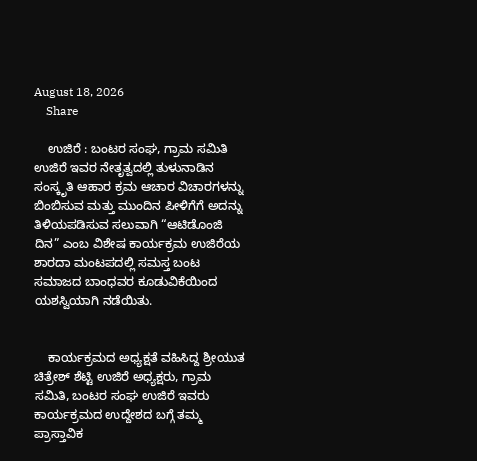August 18, 2026
    Share

    ಉಜಿರೆ : ಬಂಟರ ಸಂಘ, ಗ್ರಾಮ ಸಮಿತಿ ಉಜಿರೆ ಇವರ ನೇತೃತ್ವದಲ್ಲಿ ತುಳುನಾಡಿನ ಸಂಸ್ಕೃತಿ ಆಹಾರ ಕ್ರಮ ಆಚಾರ ವಿಚಾರಗಳನ್ನು ಬಿಂಬಿಸುವ ಮತ್ತು ಮುಂದಿನ ಪೀಳಿಗೆಗೆ ಅದನ್ನು ತಿಳಿಯಪಡಿಸುವ ಸಲುವಾಗಿ “ಆಟಿಡೊಂಜಿ ದಿನ” ಎಂಬ ವಿಶೇಷ ಕಾರ್ಯಕ್ರಮ ಉಜಿರೆಯ ಶಾರದಾ ಮಂಟಪದಲ್ಲಿ ಸಮಸ್ತ ಬಂಟ ಸಮಾಜದ ಬಾಂಧವರ ಕೂಡುವಿಕೆಯಿಂದ ಯಶಸ್ವಿಯಾಗಿ ನಡೆಯಿತು.


    ಕಾರ್ಯಕ್ರಮದ ಅಧ್ಯಕ್ಷತೆ ವಹಿಸಿದ್ದ ಶ್ರೀಯುತ ಚಿತ್ರೇಶ್ ಶೆಟ್ಟಿ ಉಜಿರೆ ಅಧ್ಯಕ್ಷರು, ಗ್ರಾಮ ಸಮಿತಿ, ಬಂಟರ ಸಂಘ ಉಜಿರೆ ಇವರು ಕಾರ್ಯಕ್ರಮದ ಉದ್ದೇಶದ ಬಗ್ಗೆ ತಮ್ಮ ಪ್ರಾಸ್ತಾವಿಕ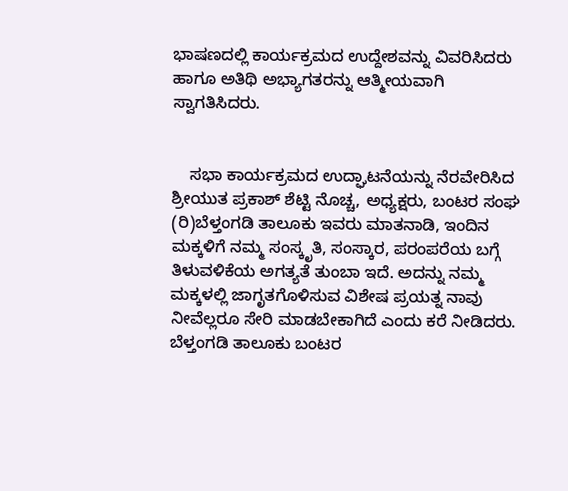ಭಾಷಣದಲ್ಲಿ ಕಾರ್ಯಕ್ರಮದ ಉದ್ದೇಶವನ್ನು ವಿವರಿಸಿದರು ಹಾಗೂ ಅತಿಥಿ ಅಭ್ಯಾಗತರನ್ನು ಆತ್ಮೀಯವಾಗಿ ಸ್ವಾಗತಿಸಿದರು.


    ಸಭಾ ಕಾರ್ಯಕ್ರಮದ ಉದ್ಘಾಟನೆಯನ್ನು ನೆರವೇರಿಸಿದ ಶ್ರೀಯುತ ಪ್ರಕಾಶ್ ಶೆಟ್ಟಿ ನೊಚ್ಚ, ಅಧ್ಯಕ್ಷರು, ಬಂಟರ ಸಂಘ (ರಿ)ಬೆಳ್ತಂಗಡಿ ತಾಲೂಕು ಇವರು ಮಾತನಾಡಿ, ಇಂದಿನ ಮಕ್ಕಳಿಗೆ ನಮ್ಮ ಸಂಸ್ಕೃತಿ, ಸಂಸ್ಕಾರ, ಪರಂಪರೆಯ ಬಗ್ಗೆ ತಿಳುವಳಿಕೆಯ ಅಗತ್ಯತೆ ತುಂಬಾ ಇದೆ. ಅದನ್ನು ನಮ್ಮ ಮಕ್ಕಳಲ್ಲಿ ಜಾಗೃತಗೊಳಿಸುವ ವಿಶೇಷ ಪ್ರಯತ್ನ ನಾವು ನೀವೆಲ್ಲರೂ ಸೇರಿ ಮಾಡಬೇಕಾಗಿದೆ ಎಂದು ಕರೆ ನೀಡಿದರು. ಬೆಳ್ತಂಗಡಿ ತಾಲೂಕು ಬಂಟರ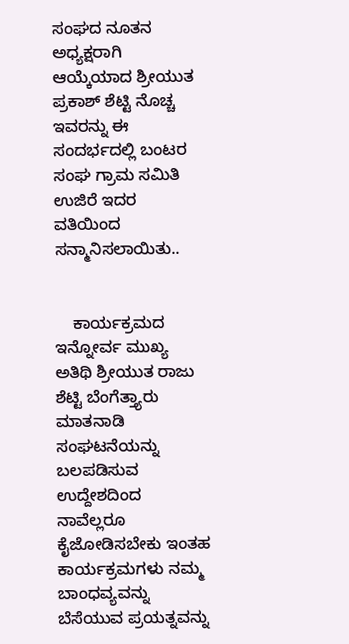ಸಂಘದ ನೂತನ ಅಧ್ಯಕ್ಷರಾಗಿ ಆಯ್ಕೆಯಾದ ಶ್ರೀಯುತ ಪ್ರಕಾಶ್ ಶೆಟ್ಟಿ ನೊಚ್ಚ ಇವರನ್ನು ಈ ಸಂದರ್ಭದಲ್ಲಿ ಬಂಟರ ಸಂಘ ಗ್ರಾಮ ಸಮಿತಿ ಉಜಿರೆ ಇದರ ವತಿಯಿಂದ ಸನ್ಮಾನಿಸಲಾಯಿತು..


    ಕಾರ್ಯಕ್ರಮದ ಇನ್ನೋರ್ವ ಮುಖ್ಯ ಅತಿಥಿ ಶ್ರೀಯುತ ರಾಜು ಶೆಟ್ಟಿ ಬೆಂಗೆತ್ತ್ಯಾರು ಮಾತನಾಡಿ ಸಂಘಟನೆಯನ್ನು ಬಲಪಡಿಸುವ ಉದ್ದೇಶದಿಂದ ನಾವೆಲ್ಲರೂ ಕೈಜೋಡಿಸಬೇಕು ಇಂತಹ ಕಾರ್ಯಕ್ರಮಗಳು ನಮ್ಮ ಬಾಂಧವ್ಯವನ್ನು ಬೆಸೆಯುವ ಪ್ರಯತ್ನವನ್ನು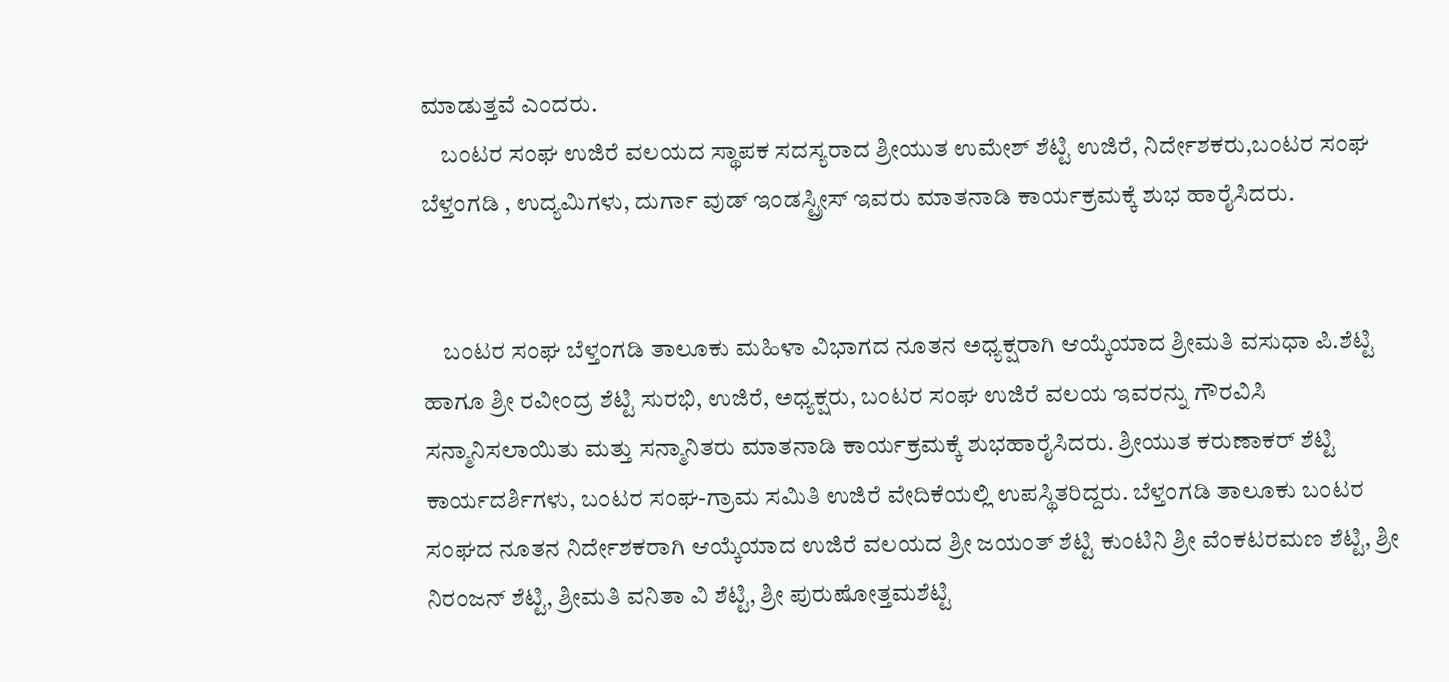ಮಾಡುತ್ತವೆ ಎಂದರು.
    ಬಂಟರ ಸಂಘ ಉಜಿರೆ ವಲಯದ ಸ್ಥಾಪಕ ಸದಸ್ಯರಾದ ಶ್ರೀಯುತ ಉಮೇಶ್ ಶೆಟ್ಟಿ ಉಜಿರೆ, ನಿರ್ದೇಶಕರು,ಬಂಟರ ಸಂಘ ಬೆಳ್ತಂಗಡಿ , ಉದ್ಯಮಿಗಳು, ದುರ್ಗಾ ವುಡ್ ಇಂಡಸ್ಟ್ರೀಸ್ ಇವರು ಮಾತನಾಡಿ ಕಾರ್ಯಕ್ರಮಕ್ಕೆ ಶುಭ ಹಾರೈಸಿದರು.


    ಬಂಟರ ಸಂಘ ಬೆಳ್ತಂಗಡಿ ತಾಲೂಕು ಮಹಿಳಾ ವಿಭಾಗದ ನೂತನ ಅಧ್ಯಕ್ಷರಾಗಿ ಆಯ್ಕೆಯಾದ ಶ್ರೀಮತಿ ವಸುಧಾ ಪಿ.ಶೆಟ್ಟಿ ಹಾಗೂ ಶ್ರೀ ರವೀಂದ್ರ ಶೆಟ್ಟಿ ಸುರಭಿ, ಉಜಿರೆ, ಅಧ್ಯಕ್ಷರು, ಬಂಟರ ಸಂಘ ಉಜಿರೆ ವಲಯ ಇವರನ್ನು ಗೌರವಿಸಿ ಸನ್ಮಾನಿಸಲಾಯಿತು ಮತ್ತು ಸನ್ಮಾನಿತರು ಮಾತನಾಡಿ ಕಾರ್ಯಕ್ರಮಕ್ಕೆ ಶುಭಹಾರೈಸಿದರು. ಶ್ರೀಯುತ ಕರುಣಾಕರ್ ಶೆಟ್ಟಿ ಕಾರ್ಯದರ್ಶಿಗಳು, ಬಂಟರ ಸಂಘ-ಗ್ರಾಮ ಸಮಿತಿ ಉಜಿರೆ ವೇದಿಕೆಯಲ್ಲಿ ಉಪಸ್ಥಿತರಿದ್ದರು. ಬೆಳ್ತಂಗಡಿ ತಾಲೂಕು ಬಂಟರ ಸಂಘದ ನೂತನ ನಿರ್ದೇಶಕರಾಗಿ ಆಯ್ಕೆಯಾದ ಉಜಿರೆ ವಲಯದ ಶ್ರೀ ಜಯಂತ್ ಶೆಟ್ಟಿ ಕುಂಟಿನಿ ಶ್ರೀ ವೆಂಕಟರಮಣ ಶೆಟ್ಟಿ, ಶ್ರೀ ನಿರಂಜನ್ ಶೆಟ್ಟಿ, ಶ್ರೀಮತಿ ವನಿತಾ ವಿ ಶೆಟ್ಟಿ, ಶ್ರೀ ಪುರುಷೋತ್ತಮಶೆಟ್ಟಿ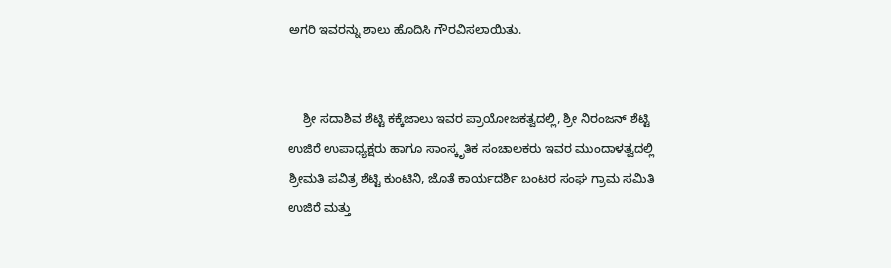ಅಗರಿ ಇವರನ್ನು ಶಾಲು ಹೊದಿಸಿ ಗೌರವಿಸಲಾಯಿತು.


    ಶ್ರೀ ಸದಾಶಿವ ಶೆಟ್ಟಿ ಕಕ್ಕೆಜಾಲು ಇವರ ಪ್ರಾಯೋಜಕತ್ವದಲ್ಲಿ, ಶ್ರೀ ನಿರಂಜನ್ ಶೆಟ್ಟಿ ಉಜಿರೆ ಉಪಾಧ್ಯಕ್ಷರು ಹಾಗೂ ಸಾಂಸ್ಕೃತಿಕ ಸಂಚಾಲಕರು ಇವರ ಮುಂದಾಳತ್ವದಲ್ಲಿ ಶ್ರೀಮತಿ ಪವಿತ್ರ ಶೆಟ್ಟಿ ಕುಂಟಿನಿ, ಜೊತೆ ಕಾರ್ಯದರ್ಶಿ ಬಂಟರ ಸಂಘ ಗ್ರಾಮ ಸಮಿತಿ ಉಜಿರೆ ಮತ್ತು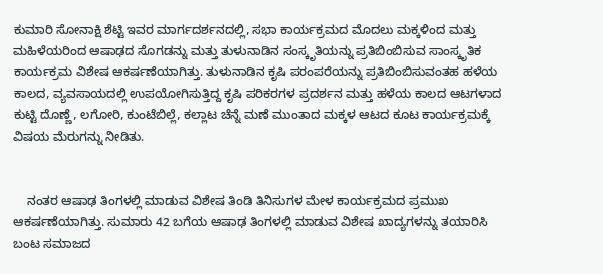ಕುಮಾರಿ ಸೋನಾಕ್ಷಿ ಶೆಟ್ಟಿ ಇವರ ಮಾರ್ಗದರ್ಶನದಲ್ಲಿ, ಸಭಾ ಕಾರ್ಯಕ್ರಮದ ಮೊದಲು ಮಕ್ಕಳಿಂದ ಮತ್ತು ಮಹಿಳೆಯರಿಂದ ಆಷಾಢದ ಸೊಗಡನ್ನು ಮತ್ತು ತುಳುನಾಡಿನ ಸಂಸ್ಕೃತಿಯನ್ನು ಪ್ರತಿಬಿಂಬಿಸುವ ಸಾಂಸ್ಕೃತಿಕ ಕಾರ್ಯಕ್ರಮ ವಿಶೇಷ ಆಕರ್ಷಣೆಯಾಗಿತ್ತು. ತುಳುನಾಡಿನ ಕೃಷಿ ಪರಂಪರೆಯನ್ನು ಪ್ರತಿಬಿಂಬಿಸುವಂತಹ ಹಳೆಯ ಕಾಲದ, ವ್ಯವಸಾಯದಲ್ಲಿ ಉಪಯೋಗಿಸುತ್ತಿದ್ದ ಕೃಷಿ ಪರಿಕರಗಳ ಪ್ರದರ್ಶನ ಮತ್ತು ಹಳೆಯ ಕಾಲದ ಆಟಗಳಾದ ಕುಟ್ಟಿ ದೊಣ್ಣೆ, ಲಗೋರಿ, ಕುಂಟೆಬಿಲ್ಲೆ, ಕಲ್ಲಾಟ ಚೆನ್ನೆ ಮಣೆ ಮುಂತಾದ ಮಕ್ಕಳ ಆಟದ ಕೂಟ ಕಾರ್ಯಕ್ರಮಕ್ಕೆ ವಿಷಯ ಮೆರುಗನ್ನು ನೀಡಿತು.


    ನಂತರ ಆಷಾಢ ತಿಂಗಳಲ್ಲಿ ಮಾಡುವ ವಿಶೇಷ ತಿಂಡಿ ತಿನಿಸುಗಳ ಮೇಳ ಕಾರ್ಯಕ್ರಮದ ಪ್ರಮುಖ ಆಕರ್ಷಣೆಯಾಗಿತ್ತು. ಸುಮಾರು 42 ಬಗೆಯ ಆಷಾಢ ತಿಂಗಳಲ್ಲಿ ಮಾಡುವ ವಿಶೇಷ ಖಾದ್ಯಗಳನ್ನು ತಯಾರಿಸಿ ಬಂಟ ಸಮಾಜದ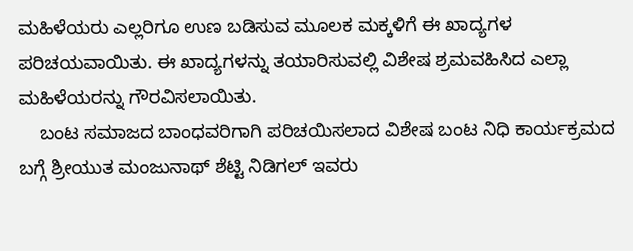ಮಹಿಳೆಯರು ಎಲ್ಲರಿಗೂ ಉಣ ಬಡಿಸುವ ಮೂಲಕ ಮಕ್ಕಳಿಗೆ ಈ ಖಾದ್ಯಗಳ ಪರಿಚಯವಾಯಿತು. ಈ ಖಾದ್ಯಗಳನ್ನು ತಯಾರಿಸುವಲ್ಲಿ ವಿಶೇಷ ಶ್ರಮವಹಿಸಿದ ಎಲ್ಲಾ ಮಹಿಳೆಯರನ್ನು ಗೌರವಿಸಲಾಯಿತು.
    ಬಂಟ ಸಮಾಜದ ಬಾಂಧವರಿಗಾಗಿ ಪರಿಚಯಿಸಲಾದ ವಿಶೇಷ ಬಂಟ ನಿಧಿ ಕಾರ್ಯಕ್ರಮದ ಬಗ್ಗೆ ಶ್ರೀಯುತ ಮಂಜುನಾಥ್ ಶೆಟ್ಟಿ ನಿಡಿಗಲ್ ಇವರು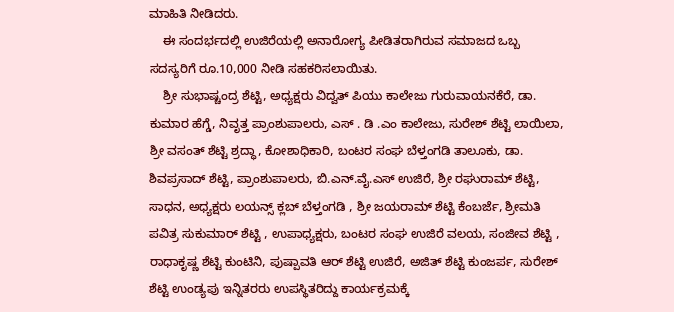ಮಾಹಿತಿ ನೀಡಿದರು.
    ಈ ಸಂದರ್ಭದಲ್ಲಿ ಉಜಿರೆಯಲ್ಲಿ ಅನಾರೋಗ್ಯ ಪೀಡಿತರಾಗಿರುವ ಸಮಾಜದ ಒಬ್ಬ ಸದಸ್ಯರಿಗೆ ರೂ.10,000 ನೀಡಿ ಸಹಕರಿಸಲಾಯಿತು.
    ಶ್ರೀ ಸುಭಾಷ್ಚಂದ್ರ ಶೆಟ್ಟಿ, ಅಧ್ಯಕ್ಷರು ವಿದ್ವತ್ ಪಿಯು ಕಾಲೇಜು ಗುರುವಾಯನಕೆರೆ, ಡಾ. ಕುಮಾರ ಹೆಗ್ಡೆ, ನಿವೃತ್ತ ಪ್ರಾಂಶುಪಾಲರು, ಎಸ್ . ಡಿ .ಎಂ ಕಾಲೇಜು, ಸುರೇಶ್ ಶೆಟ್ಟಿ ಲಾಯಿಲಾ, ಶ್ರೀ ವಸಂತ್ ಶೆಟ್ಟಿ ಶ್ರದ್ಧಾ, ಕೋಶಾಧಿಕಾರಿ, ಬಂಟರ ಸಂಘ ಬೆಳ್ತಂಗಡಿ ತಾಲೂಕು, ಡಾ. ಶಿವಪ್ರಸಾದ್ ಶೆಟ್ಟಿ, ಪ್ರಾಂಶುಪಾಲರು, ಬಿ.ಎನ್.ವೈ.ಎಸ್ ಉಜಿರೆ, ಶ್ರೀ ರಘುರಾಮ್ ಶೆಟ್ಟಿ, ಸಾಧನ, ಅಧ್ಯಕ್ಷರು ಲಯನ್ಸ್ ಕ್ಲಬ್ ಬೆಳ್ತಂಗಡಿ , ಶ್ರೀ ಜಯರಾಮ್ ಶೆಟ್ಟಿ ಕೆಂಬರ್ಜೆ, ಶ್ರೀಮತಿ ಪವಿತ್ರ ಸುಕುಮಾರ್ ಶೆಟ್ಟಿ , ಉಪಾಧ್ಯಕ್ಷರು, ಬಂಟರ ಸಂಘ ಉಜಿರೆ ವಲಯ, ಸಂಜೀವ ಶೆಟ್ಟಿ , ರಾಧಾಕೃಷ್ಣ ಶೆಟ್ಟಿ ಕುಂಟಿನಿ, ಪುಷ್ಪಾವತಿ ಆರ್ ಶೆಟ್ಟಿ ಉಜಿರೆ, ಅಜಿತ್ ಶೆಟ್ಟಿ ಕುಂಜರ್ಪ, ಸುರೇಶ್ ಶೆಟ್ಟಿ ಉಂಡ್ಯಪು ಇನ್ನಿತರರು ಉಪಸ್ಥಿತರಿದ್ದು ಕಾರ್ಯಕ್ರಮಕ್ಕೆ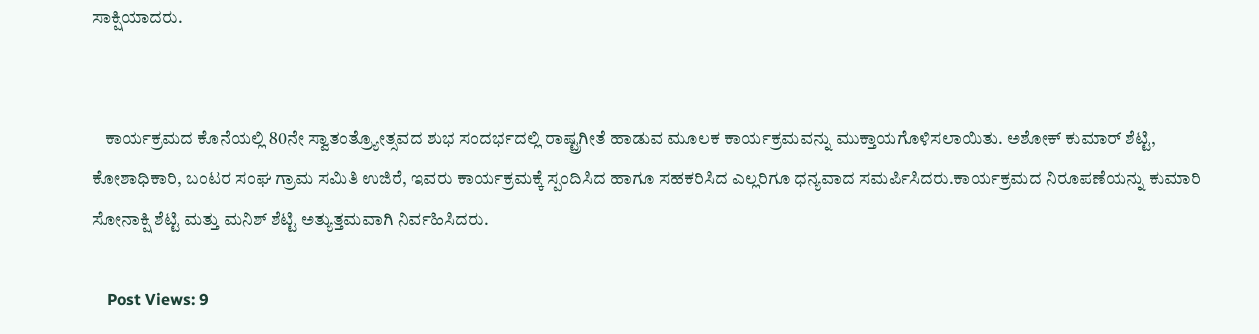ಸಾಕ್ಷಿಯಾದರು.


    ಕಾರ್ಯಕ್ರಮದ ಕೊನೆಯಲ್ಲಿ 80ನೇ ಸ್ವಾತಂತ್ರ್ಯೋತ್ಸವದ ಶುಭ ಸಂದರ್ಭದಲ್ಲಿ ರಾಷ್ಟ್ರಗೀತೆ ಹಾಡುವ ಮೂಲಕ ಕಾರ್ಯಕ್ರಮವನ್ನು ಮುಕ್ತಾಯಗೊಳಿಸಲಾಯಿತು. ಅಶೋಕ್ ಕುಮಾರ್ ಶೆಟ್ಟಿ, ಕೋಶಾಧಿಕಾರಿ, ಬಂಟರ ಸಂಘ ಗ್ರಾಮ ಸಮಿತಿ ಉಜಿರೆ, ಇವರು ಕಾರ್ಯಕ್ರಮಕ್ಕೆ ಸ್ಪಂದಿಸಿದ ಹಾಗೂ ಸಹಕರಿಸಿದ ಎಲ್ಲರಿಗೂ ಧನ್ಯವಾದ ಸಮರ್ಪಿಸಿದರು.ಕಾರ್ಯಕ್ರಮದ ನಿರೂಪಣೆಯನ್ನು ಕುಮಾರಿ ಸೋನಾಕ್ಷಿ ಶೆಟ್ಟಿ ಮತ್ತು ಮನಿಶ್ ಶೆಟ್ಟಿ ಅತ್ಯುತ್ತಮವಾಗಿ ನಿರ್ವಹಿಸಿದರು.

    Post Views: 9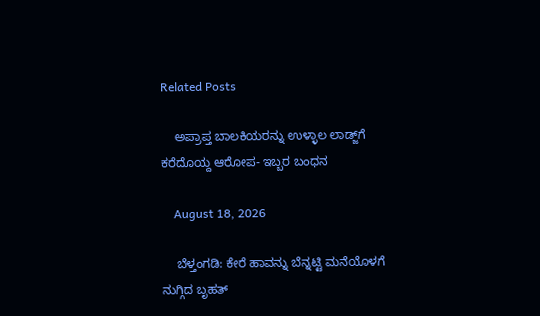Related Posts

    ಅಪ್ರಾಪ್ತ ಬಾಲಕಿಯರನ್ನು ಉಳ್ಳಾಲ ಲಾಡ್ಜ್‌ಗೆ ಕರೆದೊಯ್ದ ಆರೋಪ- ಇಬ್ಬರ ಬಂಧನ

    August 18, 2026

    ಬೆಳ್ತಂಗಡಿ: ಕೇರೆ ಹಾವನ್ನು ಬೆನ್ನಟ್ಟಿ ಮನೆಯೊಳಗೆ ನುಗ್ಗಿದ ಬೃಹತ್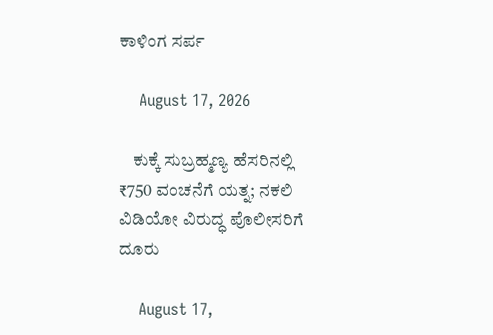ಕಾಳಿಂಗ ಸರ್ಪ

    August 17, 2026

    ಕುಕ್ಕೆ ಸುಬ್ರಹ್ಮಣ್ಯ ಹೆಸರಿನಲ್ಲಿ ₹750 ವಂಚನೆಗೆ ಯತ್ನ; ನಕಲಿ ವಿಡಿಯೋ ವಿರುದ್ಧ ಪೊಲೀಸರಿಗೆ ದೂರು

    August 17,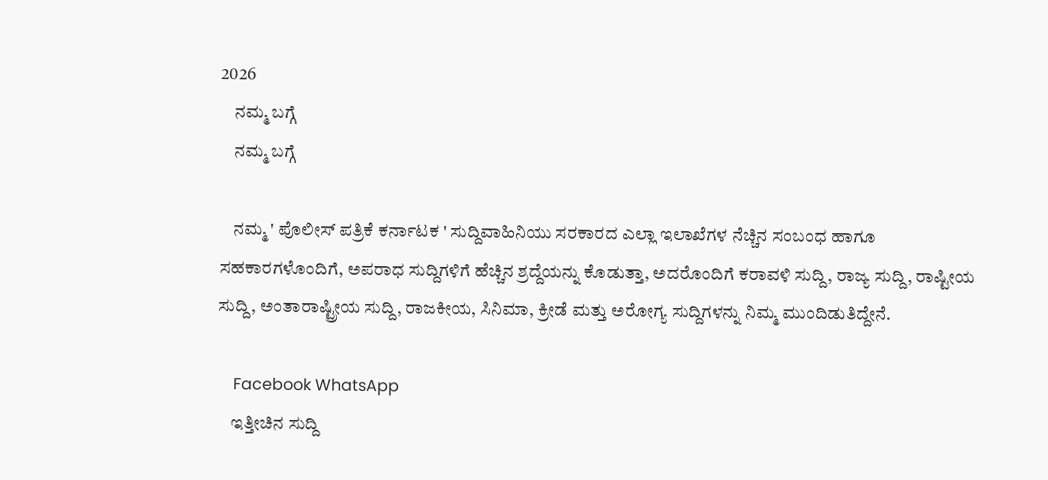2026
    ನಮ್ಮ ಬಗ್ಗೆ
    ನಮ್ಮ ಬಗ್ಗೆ

    ನಮ್ಮ ' ಪೊಲೀಸ್ ಪತ್ರಿಕೆ ಕರ್ನಾಟಕ ' ಸುದ್ದಿವಾಹಿನಿಯು ಸರಕಾರದ ಎಲ್ಲಾ ಇಲಾಖೆಗಳ ನೆಚ್ಚಿನ ಸಂಬಂಧ ಹಾಗೂ ಸಹಕಾರಗಳೊಂದಿಗೆ, ಅಪರಾಧ ಸುದ್ದಿಗಳಿಗೆ ಹೆಚ್ಚಿನ ಶ್ರದ್ದೆಯನ್ನು ಕೊಡುತ್ತಾ, ಅದರೊಂದಿಗೆ ಕರಾವಳಿ ಸುದ್ದಿ, ರಾಜ್ಯ ಸುದ್ದಿ, ರಾಷ್ಟೀಯ ಸುದ್ದಿ, ಅಂತಾರಾಷ್ಟ್ರೀಯ ಸುದ್ದಿ, ರಾಜಕೀಯ, ಸಿನಿಮಾ, ಕ್ರೀಡೆ ಮತ್ತು ಅರೋಗ್ಯ ಸುದ್ದಿಗಳನ್ನು ನಿಮ್ಮ ಮುಂದಿಡುತಿದ್ದೇನೆ.

    Facebook WhatsApp
    ಇತ್ತೀಚಿನ ಸುದ್ದಿ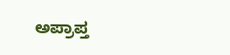ಅಪ್ರಾಪ್ತ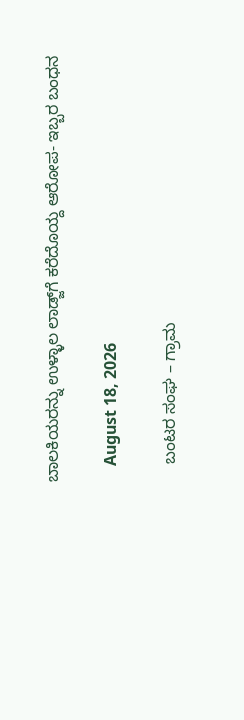ಬಾಲಕಿಯರನ್ನು ಉಳ್ಳಾಲ ಲಾಡ್ಜ್‌ಗೆ ಕರೆದೊಯ್ದ ಆರೋಪ- ಇಬ್ಬರ ಬಂಧನ

    August 18, 2026

    ಬಂಟರ ಸಂಘ – ಗ್ರಾಮ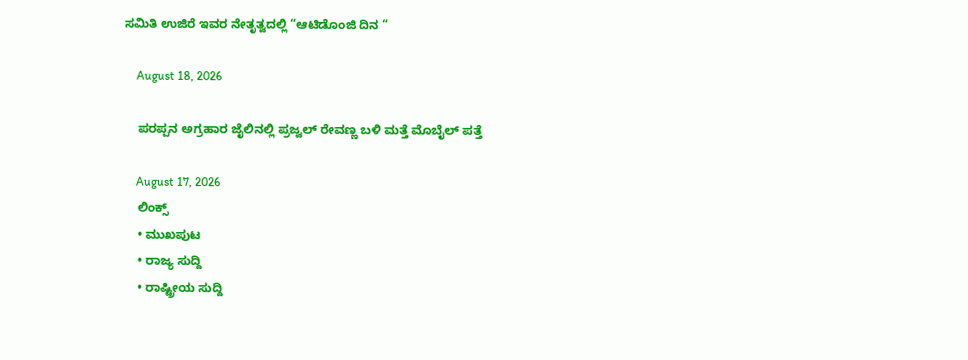ಸಮಿತಿ ಉಜಿರೆ ಇವರ ನೇತೃತ್ವದಲ್ಲಿ “ಆಟಿಡೊಂಜಿ ದಿನ “

    August 18, 2026

    ಪರಪ್ಪನ ಅಗ್ರಹಾರ ಜೈಲಿನಲ್ಲಿ ಪ್ರಜ್ವಲ್ ರೇವಣ್ಣ ಬಳಿ ಮತ್ತೆ ಮೊಬೈಲ್ ಪತ್ತೆ

    August 17, 2026
    ಲಿಂಕ್ಸ್
    • ಮುಖಪುಟ
    • ರಾಜ್ಯ ಸುದ್ದಿ
    • ರಾಷ್ಟ್ರೀಯ ಸುದ್ದಿ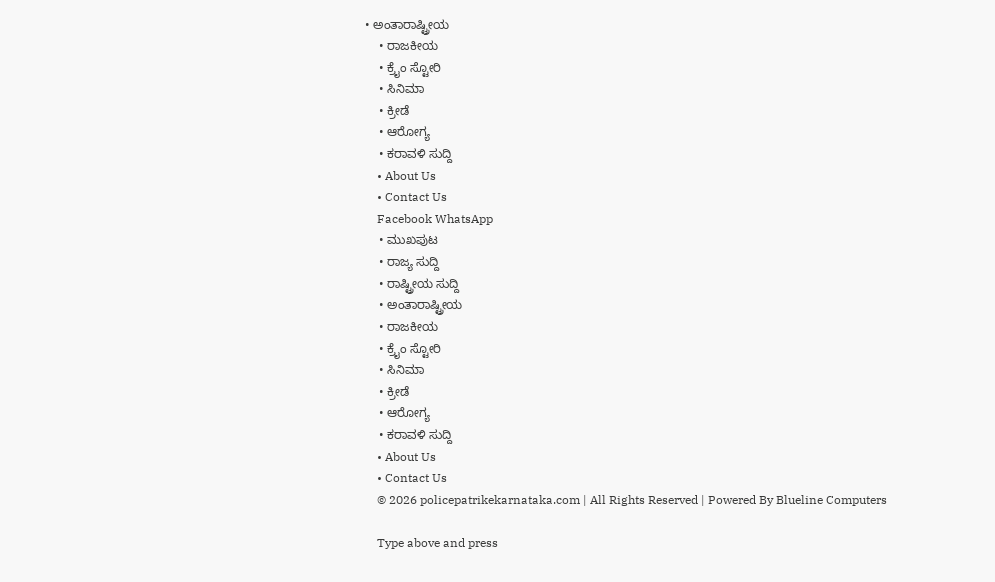• ಅಂತಾರಾಷ್ಟ್ರೀಯ
    • ರಾಜಕೀಯ
    • ಕ್ರೈಂ ಸ್ಟೋರಿ
    • ಸಿನಿಮಾ
    • ಕ್ರೀಡೆ
    • ಆರೋಗ್ಯ
    • ಕರಾವಳಿ ಸುದ್ದಿ
    • About Us
    • Contact Us
    Facebook WhatsApp
    • ಮುಖಪುಟ
    • ರಾಜ್ಯ ಸುದ್ದಿ
    • ರಾಷ್ಟ್ರೀಯ ಸುದ್ದಿ
    • ಅಂತಾರಾಷ್ಟ್ರೀಯ
    • ರಾಜಕೀಯ
    • ಕ್ರೈಂ ಸ್ಟೋರಿ
    • ಸಿನಿಮಾ
    • ಕ್ರೀಡೆ
    • ಆರೋಗ್ಯ
    • ಕರಾವಳಿ ಸುದ್ದಿ
    • About Us
    • Contact Us
    © 2026 policepatrikekarnataka.com | All Rights Reserved | Powered By Blueline Computers

    Type above and press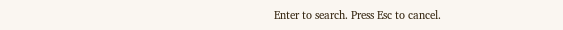Enter to search. Press Esc to cancel.